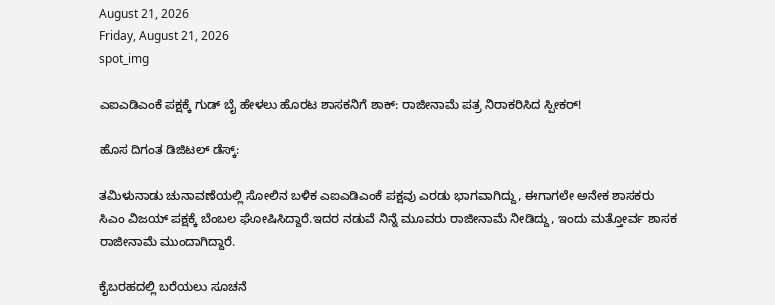August 21, 2026
Friday, August 21, 2026
spot_img

ಎಐಎಡಿಎಂಕೆ ಪಕ್ಷಕ್ಕೆ ಗುಡ್ ಬೈ ಹೇಳಲು ಹೊರಟ ಶಾಸಕನಿಗೆ ಶಾಕ್: ರಾಜೀನಾಮೆ ಪತ್ರ ನಿರಾಕರಿಸಿದ ಸ್ಪೀಕರ್!

ಹೊಸ ದಿಗಂತ ಡಿಜಿಟಲ್ ಡೆಸ್ಕ್:

ತಮಿಳುನಾಡು ಚುನಾವಣೆಯಲ್ಲಿ ಸೋಲಿನ ಬಳಿಕ ಎಐಎಡಿಎಂಕೆ ಪಕ್ಷವು ಎರಡು ಭಾಗವಾಗಿದ್ದು, ಈಗಾಗಲೇ ಅನೇಕ ಶಾಸಕರು ಸಿಎಂ ವಿಜಯ್ ಪಕ್ಷಕ್ಕೆ ಬೆಂಬಲ ಘೋಷಿಸಿದ್ದಾರೆ.ಇದರ ನಡುವೆ ನಿನ್ನೆ ಮೂವರು ರಾಜೀನಾಮೆ ನೀಡಿದ್ದು, ಇಂದು ಮತ್ತೋರ್ವ ಶಾಸಕ ರಾಜೀನಾಮೆ ಮುಂದಾಗಿದ್ದಾರೆ.

ಕೈಬರಹದಲ್ಲಿ ಬರೆಯಲು ಸೂಚನೆ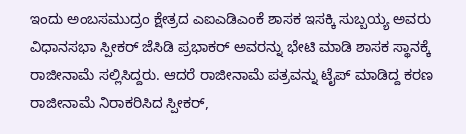ಇಂದು ಅಂಬಸಮುದ್ರಂ ಕ್ಷೇತ್ರದ ಎಐಎಡಿಎಂಕೆ ಶಾಸಕ ಇಸಕ್ಕಿ ಸುಬ್ಬಯ್ಯ ಅವರು ವಿಧಾನಸಭಾ ಸ್ಪೀಕರ್ ಜೆಸಿಡಿ ಪ್ರಭಾಕರ್ ಅವರನ್ನು ಭೇಟಿ ಮಾಡಿ ಶಾಸಕ ಸ್ಥಾನಕ್ಕೆ ರಾಜೀನಾಮೆ ಸಲ್ಲಿಸಿದ್ದರು. ಆದರೆ ರಾಜೀನಾಮೆ ಪತ್ರವನ್ನು ಟೈಪ್ ಮಾಡಿದ್ದ ಕರಣ ರಾಜೀನಾಮೆ ನಿರಾಕರಿಸಿದ ಸ್ಪೀಕರ್‌,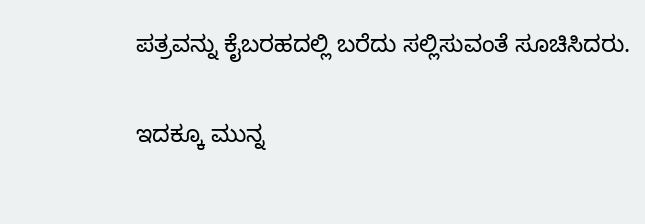ಪತ್ರವನ್ನು ಕೈಬರಹದಲ್ಲಿ ಬರೆದು ಸಲ್ಲಿಸುವಂತೆ ಸೂಚಿಸಿದರು.

ಇದಕ್ಕೂ ಮುನ್ನ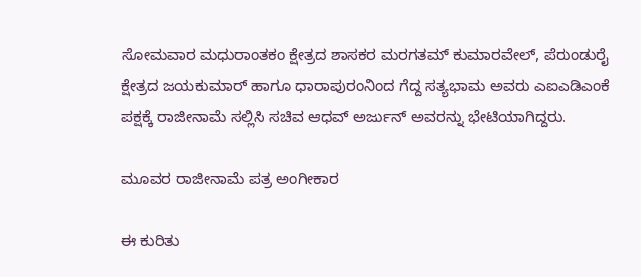ಸೋಮವಾರ ಮಧುರಾಂತಕಂ ಕ್ಷೇತ್ರದ ಶಾಸಕರ ಮರಗತಮ್ ಕುಮಾರವೇಲ್, ಪೆರುಂಡುರೈ ಕ್ಷೇತ್ರದ ಜಯಕುಮಾರ್ ಹಾಗೂ ಧಾರಾಪುರಂನಿಂದ ಗೆದ್ದ ಸತ್ಯಭಾಮ ಅವರು ಎಐಎಡಿಎಂಕೆ ಪಕ್ಷಕ್ಕೆ ರಾಜೀನಾಮೆ ಸಲ್ಲಿಸಿ ಸಚಿವ ಆಧವ್ ಅರ್ಜುನ್ ಅವರನ್ನು ಭೇಟಿಯಾಗಿದ್ದರು.

ಮೂವರ ರಾಜೀನಾಮೆ ಪತ್ರ ಅಂಗೀಕಾರ

ಈ ಕುರಿತು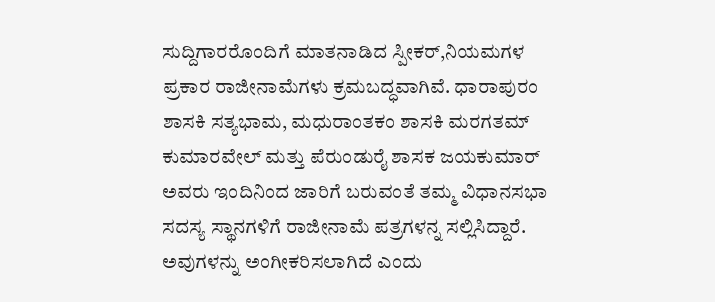ಸುದ್ದಿಗಾರರೊಂದಿಗೆ ಮಾತನಾಡಿದ ಸ್ಪೀಕರ್‌,ನಿಯಮಗಳ ಪ್ರಕಾರ ರಾಜೀನಾಮೆಗಳು ಕ್ರಮಬದ್ಧವಾಗಿವೆ. ಧಾರಾಪುರಂ ಶಾಸಕಿ ಸತ್ಯಭಾಮ, ಮಧುರಾಂತಕಂ ಶಾಸಕಿ ಮರಗತಮ್ ಕುಮಾರವೇಲ್ ಮತ್ತು ಪೆರುಂಡುರೈ ಶಾಸಕ ಜಯಕುಮಾರ್ ಅವರು ಇಂದಿನಿಂದ ಜಾರಿಗೆ ಬರುವಂತೆ ತಮ್ಮ ವಿಧಾನಸಭಾ ಸದಸ್ಯ ಸ್ಥಾನಗಳಿಗೆ ರಾಜೀನಾಮೆ ಪತ್ರಗಳನ್ನ ಸಲ್ಲಿಸಿದ್ದಾರೆ. ಅವುಗಳನ್ನು ಅಂಗೀಕರಿಸಲಾಗಿದೆ ಎಂದು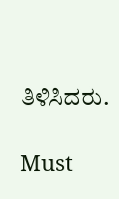ತಿಳಿಸಿದರು.

Must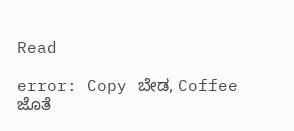Read

error: Copy ಬೇಡ, Coffee ಜೊತೆ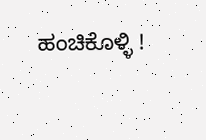ಹಂಚಿಕೊಳ್ಳಿ !